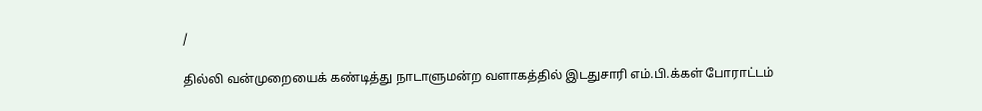/

தில்லி வன்முறையைக் கண்டித்து நாடாளுமன்ற வளாகத்தில் இடதுசாரி எம்.பி.க்கள் போராட்டம்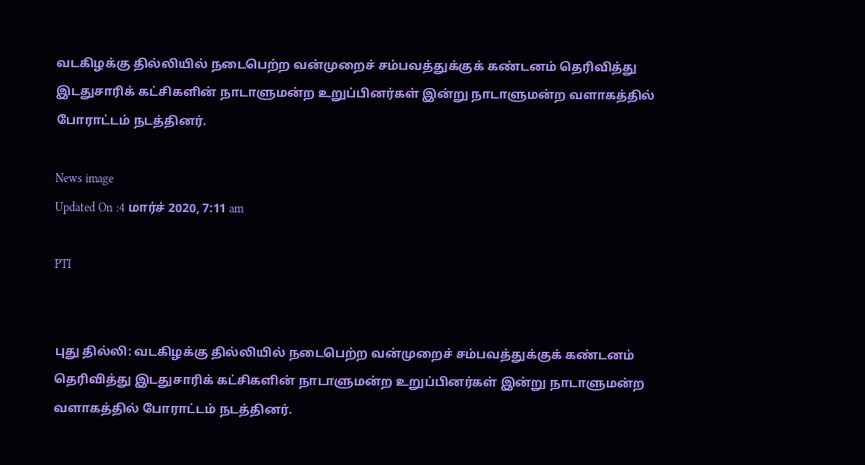வடகிழக்கு தில்லியில் நடைபெற்ற வன்முறைச் சம்பவத்துக்குக் கண்டனம் தெரிவித்து இடதுசாரிக் கட்சிகளின் நாடாளுமன்ற உறுப்பினர்கள் இன்று நாடாளுமன்ற வளாகத்தில் போராட்டம் நடத்தினர்.

News image
Updated On :4 மார்ச் 2020, 7:11 am

PTI


புது தில்லி: வடகிழக்கு தில்லியில் நடைபெற்ற வன்முறைச் சம்பவத்துக்குக் கண்டனம் தெரிவித்து இடதுசாரிக் கட்சிகளின் நாடாளுமன்ற உறுப்பினர்கள் இன்று நாடாளுமன்ற வளாகத்தில் போராட்டம் நடத்தினர்.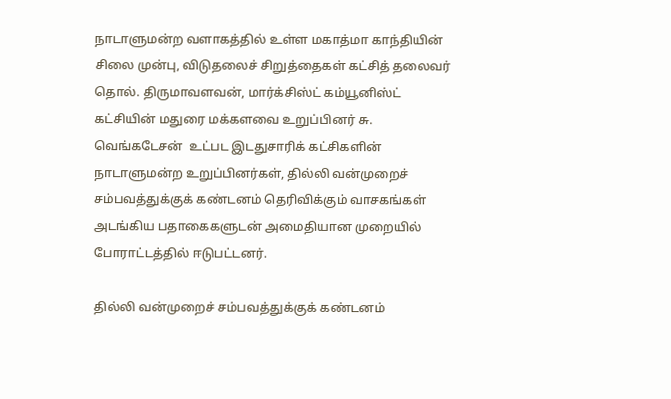நாடாளுமன்ற வளாகத்தில் உள்ள மகாத்மா காந்தியின் சிலை முன்பு, விடுதலைச் சிறுத்தைகள் கட்சித் தலைவர் தொல். திருமாவளவன், மார்க்சிஸ்ட் கம்யூனிஸ்ட் கட்சியின் மதுரை மக்களவை உறுப்பினர் சு. வெங்கடேசன்  உட்பட இடதுசாரிக் கட்சிகளின் நாடாளுமன்ற உறுப்பினர்கள், தில்லி வன்முறைச் சம்பவத்துக்குக் கண்டனம் தெரிவிக்கும் வாசகங்கள் அடங்கிய பதாகைகளுடன் அமைதியான முறையில் போராட்டத்தில் ஈடுபட்டனர்.

தில்லி வன்முறைச் சம்பவத்துக்குக் கண்டனம்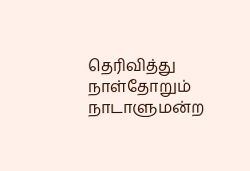தெரிவித்து நாள்தோறும் நாடாளுமன்ற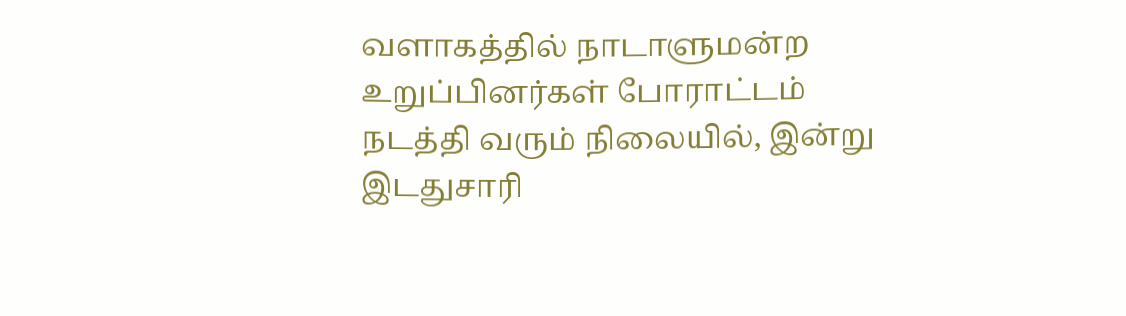வளாகத்தில் நாடாளுமன்ற உறுப்பினர்கள் போராட்டம் நடத்தி வரும் நிலையில், இன்று இடதுசாரி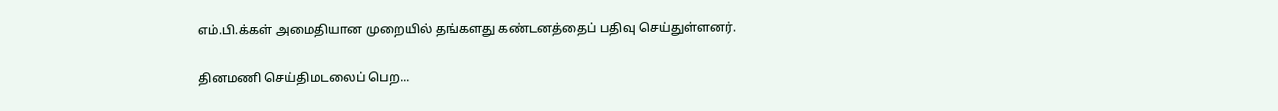எம்.பி.க்கள் அமைதியான முறையில் தங்களது கண்டனத்தைப் பதிவு செய்துள்ளனர்.


தினமணி செய்திமடலைப் பெற...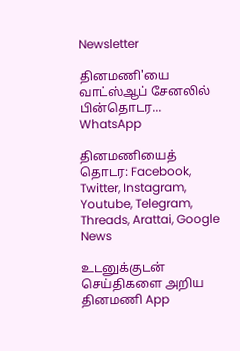Newsletter

தினமணி'யை வாட்ஸ்ஆப் சேனலில் பின்தொடர... WhatsApp

தினமணியைத் தொடர: Facebook, Twitter, Instagram, Youtube, Telegram, Threads, Arattai, Google News

உடனுக்குடன் செய்திகளை அறிய தினமணி App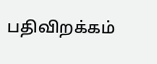பதிவிறக்கம்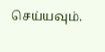செய்யவும்.